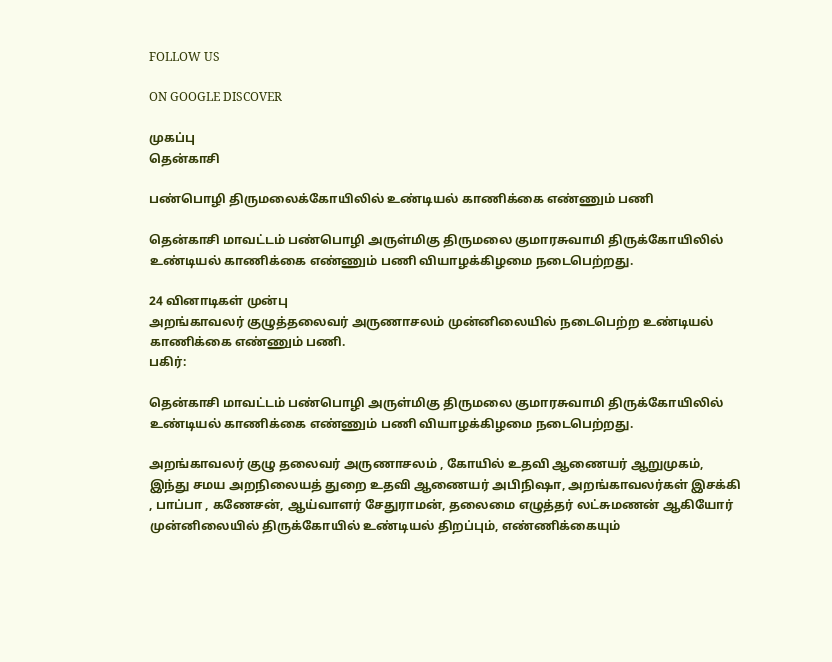FOLLOW US

ON GOOGLE DISCOVER

முகப்பு
தென்காசி

பண்பொழி திருமலைக்கோயிலில் உண்டியல் காணிக்கை எண்ணும் பணி

தென்காசி மாவட்டம் பண்பொழி அருள்மிகு திருமலை குமாரசுவாமி திருக்கோயிலில் உண்டியல் காணிக்கை எண்ணும் பணி வியாழக்கிழமை நடைபெற்றது.

24 வினாடிகள் முன்பு
அறங்காவலர் குழுத்தலைவர் அருணாசலம் முன்னிலையில் நடைபெற்ற உண்டியல் காணிக்கை எண்ணும் பணி.
பகிர்:

தென்காசி மாவட்டம் பண்பொழி அருள்மிகு திருமலை குமாரசுவாமி திருக்கோயிலில் உண்டியல் காணிக்கை எண்ணும் பணி வியாழக்கிழமை நடைபெற்றது.

அறங்காவலர் குழு தலைவர் அருணாசலம் , கோயில் உதவி ஆணையர் ஆறுமுகம், இந்து சமய அறநிலையத் துறை உதவி ஆணையர் அபிநிஷா, அறங்காவலர்கள் இசக்கி , பாப்பா , கணேசன், ஆய்வாளர் சேதுராமன், தலைமை எழுத்தர் லட்சுமணன் ஆகியோர் முன்னிலையில் திருக்கோயில் உண்டியல் திறப்பும், எண்ணிக்கையும்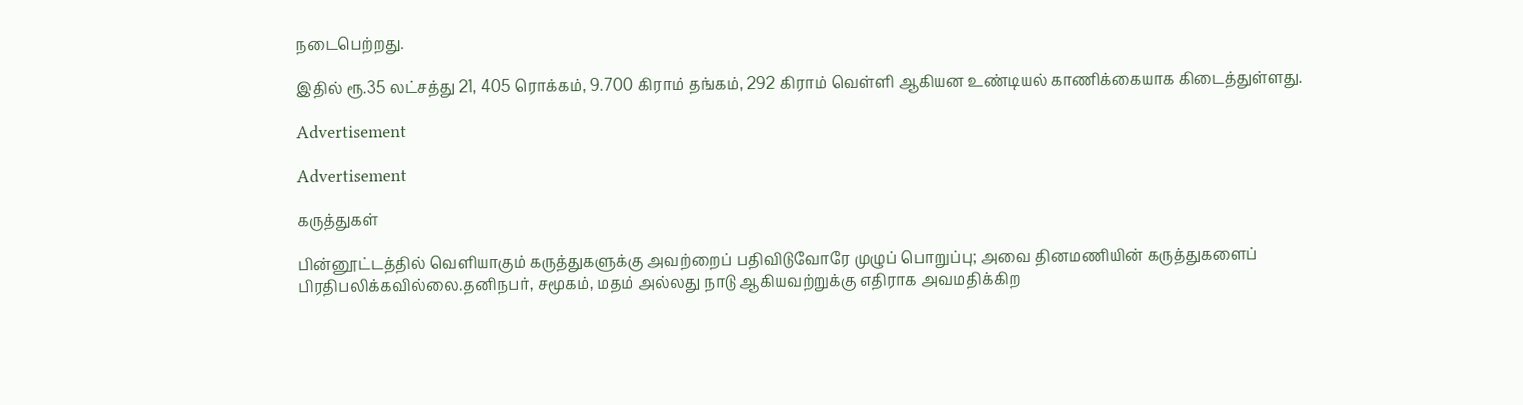நடைபெற்றது.

இதில் ரூ.35 லட்சத்து 21, 405 ரொக்கம், 9.700 கிராம் தங்கம், 292 கிராம் வெள்ளி ஆகியன உண்டியல் காணிக்கையாக கிடைத்துள்ளது.

Advertisement

Advertisement

கருத்துகள்

பின்னூட்டத்தில் வெளியாகும் கருத்துகளுக்கு அவற்றைப் பதிவிடுவோரே முழுப் பொறுப்பு; அவை தினமணியின் கருத்துகளைப் பிரதிபலிக்கவில்லை.தனிநபர், சமூகம், மதம் அல்லது நாடு ஆகியவற்றுக்கு எதிராக அவமதிக்கிற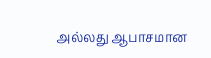அல்லது ஆபாசமான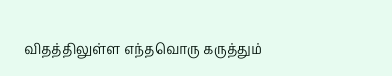விதத்திலுள்ள எந்தவொரு கருத்தும்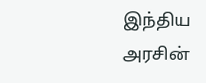இந்திய அரசின்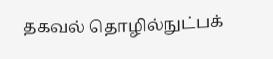தகவல் தொழில்நுட்பக்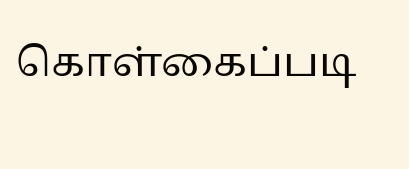கொள்கைப்படி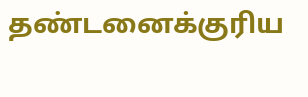தண்டனைக்குரிய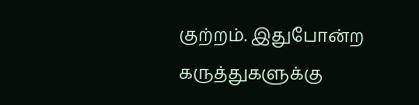குற்றம். இதுபோன்ற கருத்துகளுக்கு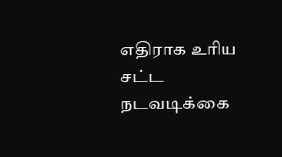எதிராக உரிய சட்ட நடவடிக்கை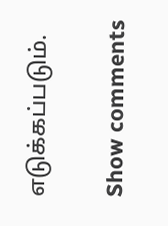எடுக்கப்படும்.

Show comments